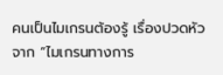คนเป็นไมเกรนต้องรู้ เรื่องปวดหัวจาก “ไมเกรนทางการ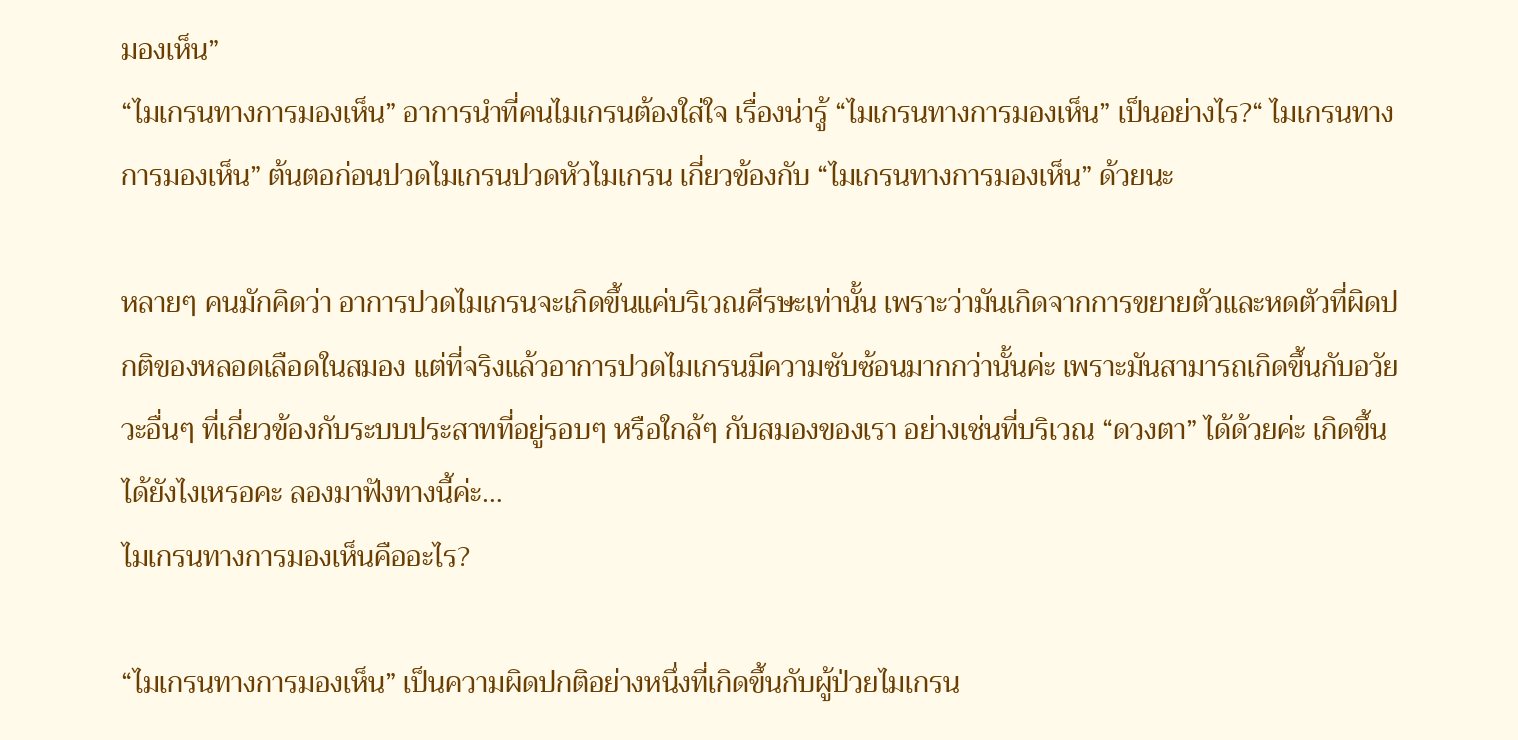มองเห็น”
“ไมเกรนทางการมองเห็น” อาการนำที่คนไมเกรนต้องใส่ใจ เรื่องน่ารู้ “ไมเกรนทางการมองเห็น” เป็นอย่างไร?“ ไมเกรนทางการมองเห็น” ต้นตอก่อนปวดไมเกรนปวดหัวไมเกรน เกี่ยวข้องกับ “ไมเกรนทางการมองเห็น” ด้วยนะ

หลายๆ คนมักคิดว่า อาการปวดไมเกรนจะเกิดขึ้นแค่บริเวณศีรษะเท่านั้น เพราะว่ามันเกิดจากการขยายตัวและหดตัวที่ผิดปกติของหลอดเลือดในสมอง แต่ที่จริงแล้วอาการปวดไมเกรนมีความซับซ้อนมากกว่านั้นค่ะ เพราะมันสามารถเกิดขึ้นกับอวัยวะอื่นๆ ที่เกี่ยวข้องกับระบบประสาทที่อยู่รอบๆ หรือใกล้ๆ กับสมองของเรา อย่างเช่นที่บริเวณ “ดวงตา” ได้ด้วยค่ะ เกิดขึ้นได้ยังไงเหรอคะ ลองมาฟังทางนี้ค่ะ…
ไมเกรนทางการมองเห็นคืออะไร?

“ไมเกรนทางการมองเห็น” เป็นความผิดปกติอย่างหนึ่งที่เกิดขึ้นกับผู้ป่วยไมเกรน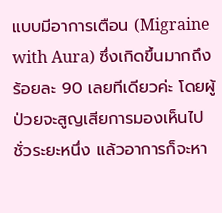แบบมีอาการเตือน (Migraine with Aura) ซึ่งเกิดขึ้นมากถึงร้อยละ 90 เลยทีเดียวค่ะ โดยผู้ป่วยจะสูญเสียการมองเห็นไปชั่วระยะหนึ่ง แล้วอาการก็จะหา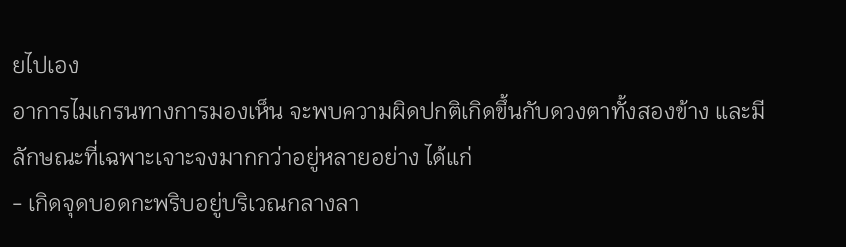ยไปเอง
อาการไมเกรนทางการมองเห็น จะพบความผิดปกติเกิดขึ้นกับดวงตาทั้งสองข้าง และมีลักษณะที่เฉพาะเจาะจงมากกว่าอยู่หลายอย่าง ได้แก่
- เกิดจุดบอดกะพริบอยู่บริเวณกลางลา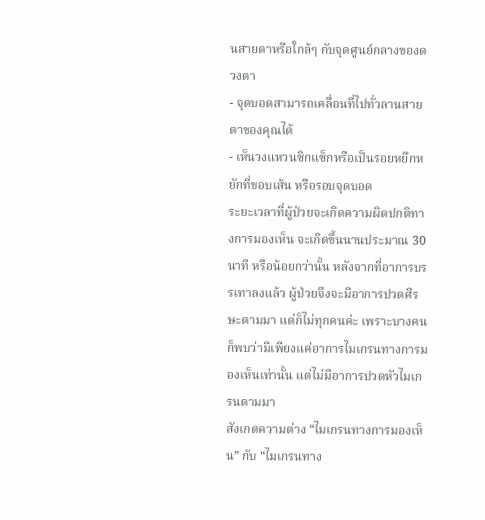นสายตาหรือใกล้ๆ กับจุดศูนย์กลางของดวงตา
- จุดบอดสามารถเคลื่อนที่ไปทั่วลานสายตาของคุณได้
- เห็นวงแหวนซิกแซ็กหรือเป็นรอยหยึกหยักที่ขอบเส้น หรือรอบจุดบอด
ระยะเวลาที่ผู้ป่วยจะเกิดความผิดปกติทางการมองเห็น จะเกิดขึ้นนานประมาณ 30 นาที หรือน้อยกว่านั้น หลังจากที่อาการบรรเทาลงแล้ว ผู้ป่วยจึงจะมีอาการปวดศีรษะตามมา แต่ก็ไม่ทุกคนค่ะ เพราะบางคนก็พบว่ามีเพียงแค่อาการไมเกรนทางการมองเห็นเท่านั้น แต่ไม่มีอาการปวดหัวไมเกรนตามมา
สังเกตความต่าง “ไมเกรนทางการมองเห็น” กับ “ไมเกรนทาง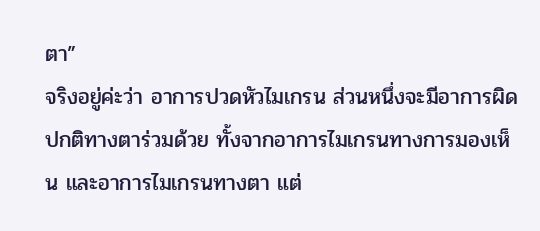ตา”
จริงอยู่ค่ะว่า อาการปวดหัวไมเกรน ส่วนหนึ่งจะมีอาการผิดปกติทางตาร่วมด้วย ทั้งจากอาการไมเกรนทางการมองเห็น และอาการไมเกรนทางตา แต่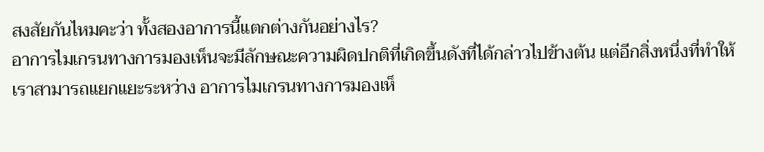สงสัยกันไหมคะว่า ทั้งสองอาการนี้แตกต่างกันอย่างไร?
อาการไมเกรนทางการมองเห็นจะมีลักษณะความผิดปกติที่เกิดขึ้นดังที่ได้กล่าวไปข้างต้น แต่อีกสิ่งหนึ่งที่ทำให้เราสามารถแยกแยะระหว่าง อาการไมเกรนทางการมองเห็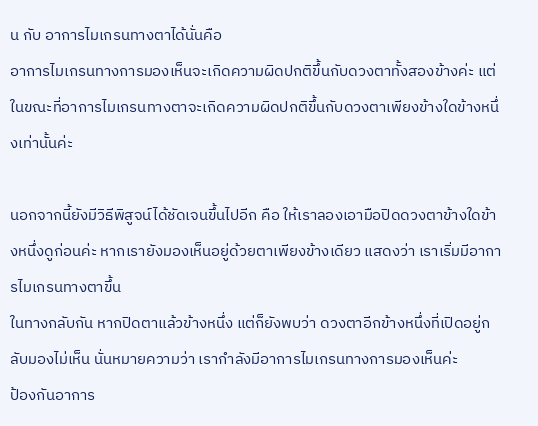น กับ อาการไมเกรนทางตาได้นั่นคือ
อาการไมเกรนทางการมองเห็นจะเกิดความผิดปกติขึ้นกับดวงตาทั้งสองข้างค่ะ แต่ในขณะที่อาการไมเกรนทางตาจะเกิดความผิดปกติขึ้นกับดวงตาเพียงข้างใดข้างหนึ่งเท่านั้นค่ะ

นอกจากนี้ยังมีวิธีพิสูจน์ได้ชัดเจนขึ้นไปอีก คือ ให้เราลองเอามือปิดดวงตาข้างใดข้างหนึ่งดูก่อนค่ะ หากเรายังมองเห็นอยู่ด้วยตาเพียงข้างเดียว แสดงว่า เราเริ่มมีอาการไมเกรนทางตาขึ้น
ในทางกลับกัน หากปิดตาแล้วข้างหนึ่ง แต่ก็ยังพบว่า ดวงตาอีกข้างหนึ่งที่เปิดอยู่กลับมองไม่เห็น นั่นหมายความว่า เรากำลังมีอาการไมเกรนทางการมองเห็นค่ะ
ป้องกันอาการ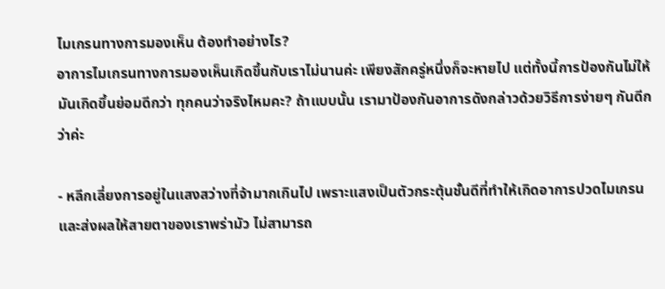ไมเกรนทางการมองเห็น ต้องทำอย่างไร?
อาการไมเกรนทางการมองเห็นเกิดขึ้นกับเราไม่นานค่ะ เพียงสักครู่หนึ่งก็จะหายไป แต่ทั้งนี้การป้องกันไม่ให้มันเกิดขึ้นย่อมดีกว่า ทุกคนว่าจริงไหมคะ? ถ้าแบบนั้น เรามาป้องกันอาการดังกล่าวด้วยวิธีการง่ายๆ กันดีกว่าค่ะ

- หลีกเลี่ยงการอยู่ในแสงสว่างที่จ้ามากเกินไป เพราะแสงเป็นตัวกระตุ้นชั้นดีที่ทำให้เกิดอาการปวดไมเกรน และส่งผลให้สายตาของเราพร่ามัว ไม่สามารถ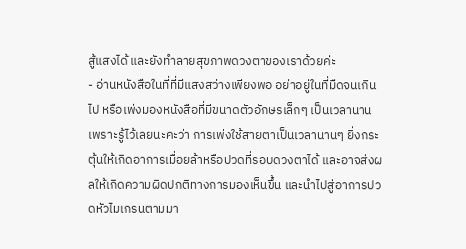สู้แสงได้ และยังทำลายสุขภาพดวงตาของเราด้วยค่ะ
- อ่านหนังสือในที่ที่มีแสงสว่างเพียงพอ อย่าอยู่ในที่มืดจนเกินไป หรือเพ่งมองหนังสือที่มีขนาดตัวอักษรเล็กๆ เป็นเวลานาน เพราะรู้ไว้เลยนะคะว่า การเพ่งใช้สายตาเป็นเวลานานๆ ยิ่งกระตุ้นให้เกิดอาการเมื่อยล้าหรือปวดที่รอบดวงตาได้ และอาจส่งผลให้เกิดความผิดปกติทางการมองเห็นขึ้น และนำไปสู่อาการปวดหัวไมเกรนตามมา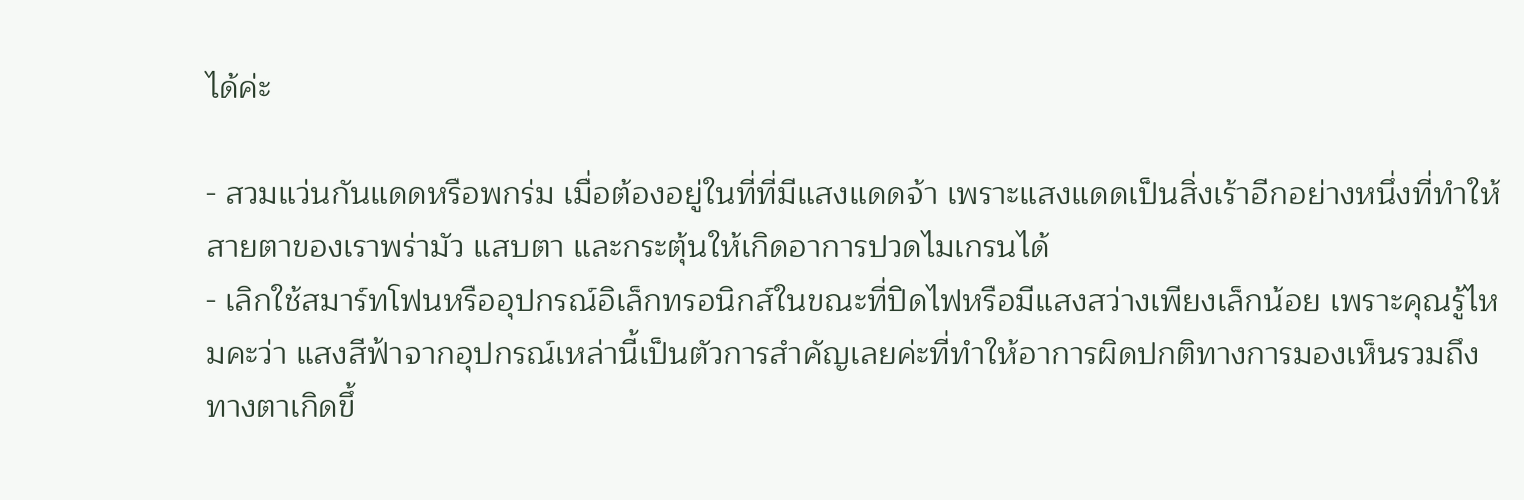ได้ค่ะ

- สวมแว่นกันแดดหรือพกร่ม เมื่อต้องอยู่ในที่ที่มีแสงแดดจ้า เพราะแสงแดดเป็นสิ่งเร้าอีกอย่างหนึ่งที่ทำให้สายตาของเราพร่ามัว แสบตา และกระตุ้นให้เกิดอาการปวดไมเกรนได้
- เลิกใช้สมาร์ทโฟนหรืออุปกรณ์อิเล็กทรอนิกส์ในขณะที่ปิดไฟหรือมีแสงสว่างเพียงเล็กน้อย เพราะคุณรู้ไหมคะว่า แสงสีฟ้าจากอุปกรณ์เหล่านี้เป็นตัวการสำคัญเลยค่ะที่ทำให้อาการผิดปกติทางการมองเห็นรวมถึงทางตาเกิดขึ้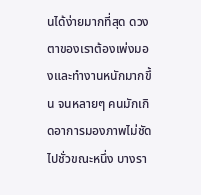นได้ง่ายมากที่สุด ดวงตาของเราต้องเพ่งมองและทำงานหนักมากขึ้น จนหลายๆ คนมักเกิดอาการมองภาพไม่ชัดไปชั่วขณะหนึ่ง บางรา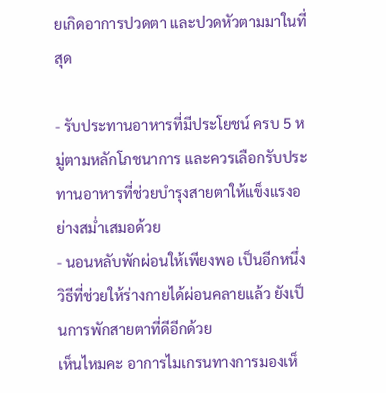ยเกิดอาการปวดตา และปวดหัวตามมาในที่สุด

- รับประทานอาหารที่มีประโยชน์ ครบ 5 หมู่ตามหลักโภชนาการ และควรเลือกรับประทานอาหารที่ช่วยบำรุงสายตาให้แข็งแรงอย่างสม่ำเสมอด้วย
- นอนหลับพักผ่อนให้เพียงพอ เป็นอีกหนึ่งวิธีที่ช่วยให้ร่างกายได้ผ่อนคลายแล้ว ยังเป็นการพักสายตาที่ดีอีกด้วย
เห็นไหมคะ อาการไมเกรนทางการมองเห็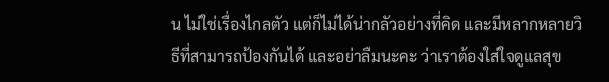น ไม่ใช่เรื่องไกลตัว แต่ก็ไม่ได้น่ากลัวอย่างที่คิด และมีหลากหลายวิธีที่สามารถป้องกันได้ และอย่าลืมนะคะ ว่าเราต้องใส่ใจดูแลสุข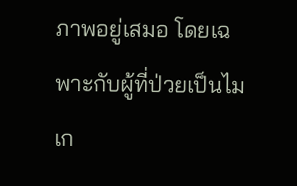ภาพอยู่เสมอ โดยเฉพาะกับผู้ที่ป่วยเป็นไมเก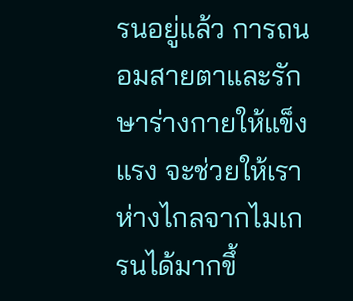รนอยู่แล้ว การถนอมสายตาและรักษาร่างกายให้แข็งแรง จะช่วยให้เราห่างไกลจากไมเกรนได้มากขึ้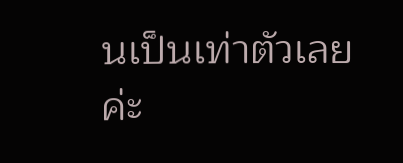นเป็นเท่าตัวเลยค่ะ